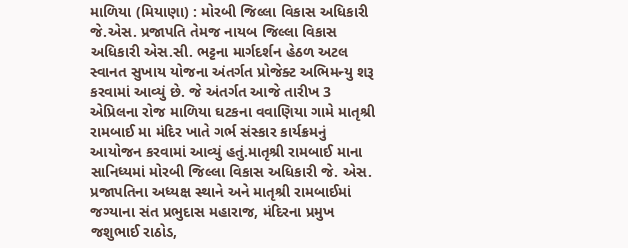માળિયા (મિયાણા) : મોરબી જિલ્લા વિકાસ અધિકારી જે.એસ. પ્રજાપતિ તેમજ નાયબ જિલ્લા વિકાસ અધિકારી એસ.સી. ભટ્ટના માર્ગદર્શન હેઠળ અટલ સ્વાનત સુખાય યોજના અંતર્ગત પ્રોજેક્ટ અભિમન્યુ શરૂ કરવામાં આવ્યું છે. જે અંતર્ગત આજે તારીખ 3 એપ્રિલના રોજ માળિયા ઘટકના વવાણિયા ગામે માતૃશ્રી રામબાઈ મા મંદિર ખાતે ગર્ભ સંસ્કાર કાર્યક્રમનું આયોજન કરવામાં આવ્યું હતું.માતૃશ્રી રામબાઈ માના સાનિધ્યમાં મોરબી જિલ્લા વિકાસ અધિકારી જે. એસ. પ્રજાપતિના અધ્યક્ષ સ્થાને અને માતૃશ્રી રામબાઈમાં જગ્યાના સંત પ્રભુદાસ મહારાજ, મંદિરના પ્રમુખ જશુભાઈ રાઠોડ,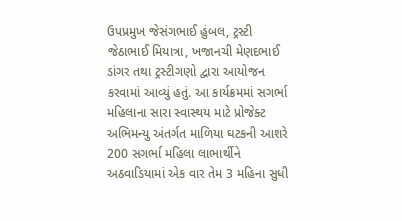ઉપપ્રમુખ જેસંગભાઈ હુંબલ, ટ્રસ્ટી જેઠાભાઈ મિયાત્રા, ખજાનચી મેણદભાઈ ડાંગર તથા ટ્રસ્ટીગણો દ્વારા આયોજન કરવામાં આવ્યું હતું. આ કાર્યક્રમમાં સગર્ભા મહિલાના સારા સ્વાસ્થય માટે પ્રોજેક્ટ અભિમન્યુ અંતર્ગત માળિયા ઘટકની આશરે 200 સગર્ભા મહિલા લાભાર્થીને અઠવાડિયામાં એક વાર તેમ 3 મહિના સુધી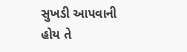સુખડી આપવાની હોય તે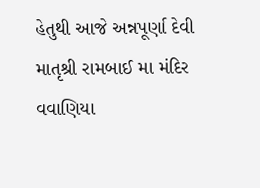હેતુથી આજે અન્નપૂર્ણા દેવી માતૃશ્રી રામબાઈ મા મંદિર વવાણિયા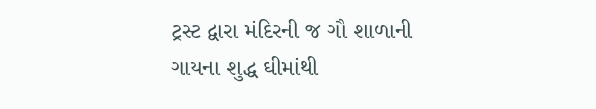ટ્રસ્ટ દ્વારા મંદિરની જ ગૌ શાળાની ગાયના શુદ્ધ ઘીમાંથી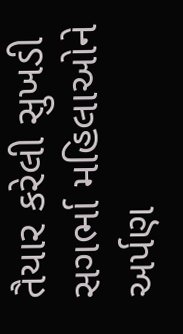તૈયાર કરેલી સુખડી સગર્ભા મહિલાઓને અર્પણ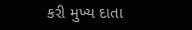કરી મુખ્ય દાતા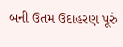બની ઉતમ ઉદાહરણ પૂરું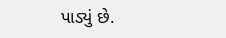પાડ્યું છે.